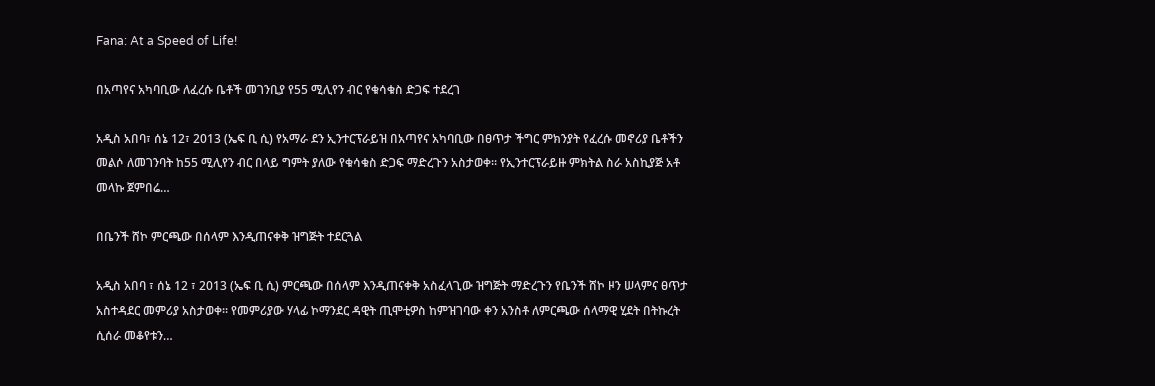Fana: At a Speed of Life!

በአጣየና አካባቢው ለፈረሱ ቤቶች መገንቢያ የ55 ሚሊየን ብር የቁሳቁስ ድጋፍ ተደረገ

አዲስ አበባ፣ ሰኔ 12፣ 2013 (ኤፍ ቢ ሲ) የአማራ ደን ኢንተርፕራይዝ በአጣየና አካባቢው በፀጥታ ችግር ምክንያት የፈረሱ መኖሪያ ቤቶችን መልሶ ለመገንባት ከ55 ሚሊየን ብር በላይ ግምት ያለው የቁሳቁስ ድጋፍ ማድረጉን አስታወቀ። የኢንተርፕራይዙ ምክትል ስራ አስኪያጅ አቶ መላኩ ጀምበሬ…

በቤንች ሸኮ ምርጫው በሰላም እንዲጠናቀቅ ዝግጅት ተደርጓል

አዲስ አበባ ፣ ሰኔ 12 ፣ 2013 (ኤፍ ቢ ሲ) ምርጫው በሰላም እንዲጠናቀቅ አስፈላጊው ዝግጅት ማድረጉን የቤንች ሸኮ ዞን ሠላምና ፀጥታ አስተዳደር መምሪያ አስታወቀ፡፡ የመምሪያው ሃላፊ ኮማንደር ዳዊት ጢሞቲዎስ ከምዝገባው ቀን አንስቶ ለምርጫው ሰላማዊ ሂደት በትኩረት ሲሰራ መቆየቱን…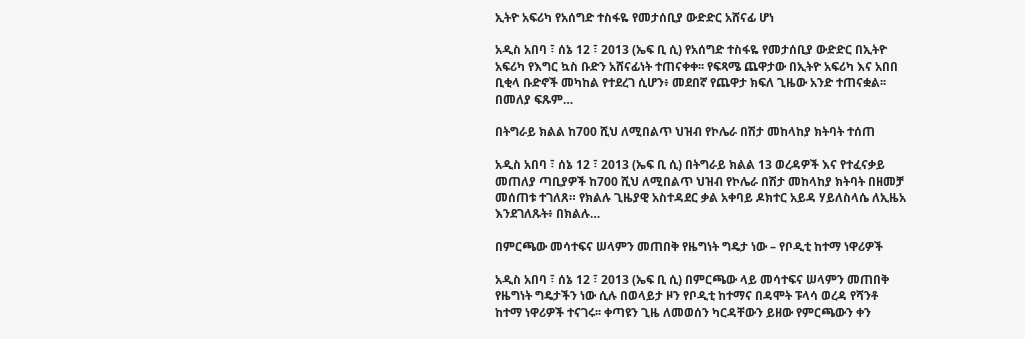ኢትዮ አፍሪካ የአሰግድ ተስፋዬ የመታሰቢያ ውድድር አሸናፊ ሆነ

አዲስ አበባ ፣ ሰኔ 12 ፣ 2013 (ኤፍ ቢ ሲ) የአሰግድ ተስፋዬ የመታሰቢያ ውድድር በኢትዮ አፍሪካ የእግር ኳስ ቡድን አሸናፊነት ተጠናቀቀ፡፡ የፍጻሜ ጨዋታው በኢትዮ አፍሪካ እና አበበ ቢቂላ ቡድኖች መካከል የተደረገ ሲሆን፥ መደበኛ የጨዋታ ክፍለ ጊዜው አንድ ተጠናቋል፡፡ በመለያ ፍጹም…

በትግራይ ክልል ከ700 ሺህ ለሚበልጥ ህዝብ የኮሌራ በሽታ መከላከያ ክትባት ተሰጠ

አዲስ አበባ ፣ ሰኔ 12 ፣ 2013 (ኤፍ ቢ ሲ) በትግራይ ክልል 13 ወረዳዎች እና የተፈናቃይ መጠለያ ጣቢያዎች ከ700 ሺህ ለሚበልጥ ህዝብ የኮሌራ በሽታ መከላከያ ክትባት በዘመቻ መሰጠቱ ተገለጸ። የክልሉ ጊዜያዊ አስተዳደር ቃል አቀባይ ዶክተር አይዳ ሃይለስላሴ ለኢዜአ እንደገለጹት፥ በክልሉ…

በምርጫው መሳተፍና ሠላምን መጠበቅ የዜግነት ግዴታ ነው – የቦዲቲ ከተማ ነዋሪዎች

አዲስ አበባ ፣ ሰኔ 12 ፣ 2013 (ኤፍ ቢ ሲ) በምርጫው ላይ መሳተፍና ሠላምን መጠበቅ የዜግነት ግዴታችን ነው ሲሉ በወላይታ ዞን የቦዲቲ ከተማና በዳሞት ፑላሳ ወረዳ የሻንቶ ከተማ ነዋሪዎች ተናገሩ፡፡ ቀጣዩን ጊዜ ለመወሰን ካርዳቸውን ይዘው የምርጫውን ቀን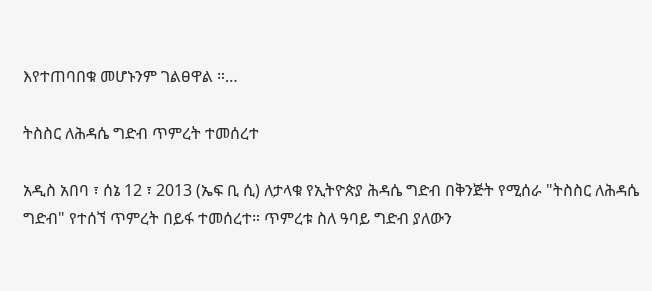እየተጠባበቁ መሆኑንም ገልፀዋል ።…

ትስስር ለሕዳሴ ግድብ ጥምረት ተመሰረተ

አዲስ አበባ ፣ ሰኔ 12 ፣ 2013 (ኤፍ ቢ ሲ) ለታላቁ የኢትዮጵያ ሕዳሴ ግድብ በቅንጅት የሚሰራ "ትስስር ለሕዳሴ ግድብ" የተሰኘ ጥምረት በይፋ ተመሰረተ። ጥምረቱ ስለ ዓባይ ግድብ ያለውን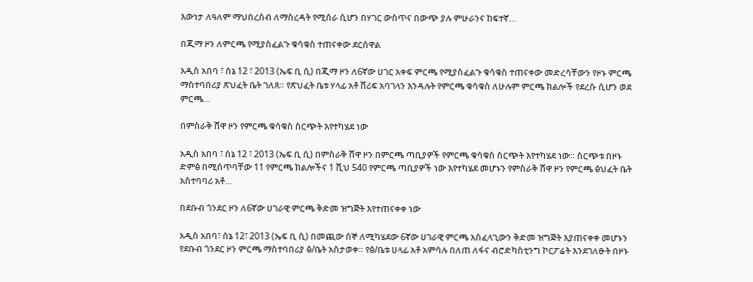እውነታ ለዓለም ማህበረሰብ ለማስረዳት የሚሰራ ሲሆን በሃገር ውስጥና በውጭ ያሉ ምሁራንና ከፍተኛ…

በጂማ ዞን ለምርጫ የሚያስፈልጉ ቁሳቁስ ተጠናቀው ደርሰዋል

አዲስ አበባ ፣ ሰኔ 12 ፣ 2013 (ኤፍ ቢ ሲ) በጂማ ዞን ለ6ኛው ሀገር አቀፍ ምርጫ የሚያስፈልጉ ቁሳቁስ ተጠናቀው መድረሳቸውን የዞኑ ምርጫ ማስተባበሪያ ጽህፈት ቤት ገለጸ። የጽህፈት ቤቱ ሃላፊ አቶ ሸሪፍ አባገላን እንዳሉት የምርጫ ቁሳቁስ ለሁሉም ምርጫ ክልሎች የደረሱ ሲሆን ወደ ምርጫ…

በምስራቅ ሸዋ ዞን የምርጫ ቁሳቁስ ስርጭት እየተካሄደ ነው

አዲስ አበባ ፣ ሰኔ 12 ፣ 2013 (ኤፍ ቢ ሲ) በምስራቅ ሸዋ ዞን በምርጫ ጣቢያዎች የምርጫ ቁሳቁስ ስርጭት እየተካሄደ ነው። ስርጭቱ በዞኑ ድምፅ በሚሰጥባቸው 11 የምርጫ ክልሎችና 1 ሺህ 540 የምርጫ ጣቢያዎች ነው እየተካሄደ መሆኑን የምስራቅ ሸዋ ዞን የምርጫ ፅህፈት ቤት አስተባባሪ አቶ…

በደቡብ ጎንደር ዞን ለ6ኛው ሀገራዊ ምርጫ ቅድመ ዝግጅት እየተጠናቀቀ ነው

አዲስ አበባ፣ ሰኔ 12፣ 2013 (ኤፍ ቢ ሲ) በመጪው ሰኞ ለሚካሄደው 6ኛው ሀገራዊ ምርጫ አስፈላጊውን ቅድመ ዝግጅት እያጠናቀቀ መሆኑን የደቡብ ጎንደር ዞን ምርጫ ማስተባበሪያ ፅ/ቤት አስታወቀ። የፅ/ቤቱ ሀላፊ አቶ አምሳሉ በለጠ ለፋና ብሮድካስቲንግ ኮርፖሬት እንደገለፁት በዞኑ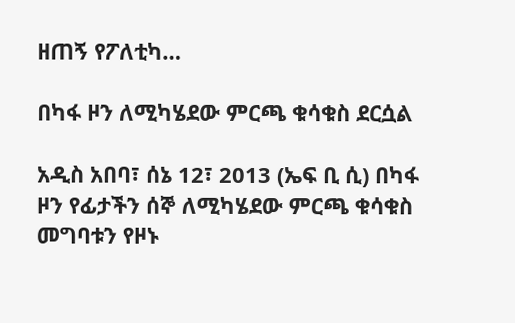ዘጠኝ የፖለቲካ…

በካፋ ዞን ለሚካሄደው ምርጫ ቁሳቁስ ደርሷል

አዲስ አበባ፣ ሰኔ 12፣ 2013 (ኤፍ ቢ ሲ) በካፋ ዞን የፊታችን ሰኞ ለሚካሄደው ምርጫ ቁሳቁስ መግባቱን የዞኑ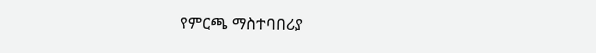የምርጫ ማስተባበሪያ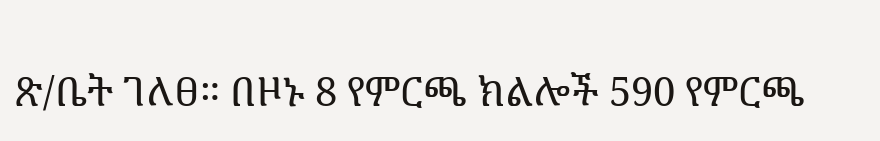ጽ/ቤት ገለፀ። በዞኑ 8 የምርጫ ክልሎች 590 የምርጫ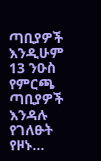ጣቢያዎች እንዲሁም 13 ንዑስ የምርጫ ጣቢያዎች እንዳሉ የገለፁት የዞኑ…